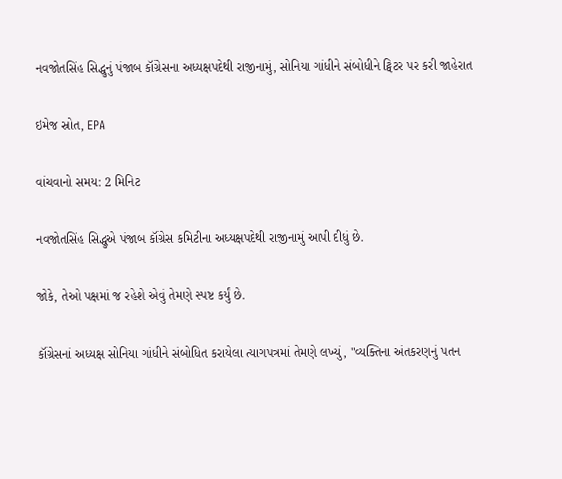નવજોતસિંહ સિદ્ધુનું પંજાબ કૉંગ્રેસના અધ્યક્ષપદેથી રાજીનામું, સોનિયા ગાંધીને સંબોધીને ટ્વિટર પર કરી જાહેરાત

ઇમેજ સ્રોત, EPA

વાંચવાનો સમય: 2 મિનિટ

નવજોતસિંહ સિદ્ધુએ પંજાબ કૉંગ્રેસ કમિટીના અધ્યક્ષપદેથી રાજીનામું આપી દીધું છે.

જોકે, તેઓ પક્ષમાં જ રહેશે એવું તેમણે સ્પષ્ટ કર્યું છે.

કૉંગ્રેસનાં અધ્યક્ષ સોનિયા ગાંધીને સંબોધિત કરાયેલા ત્યાગપત્રમાં તેમણે લખ્યું, "વ્યક્તિના અંતકરણનું પતન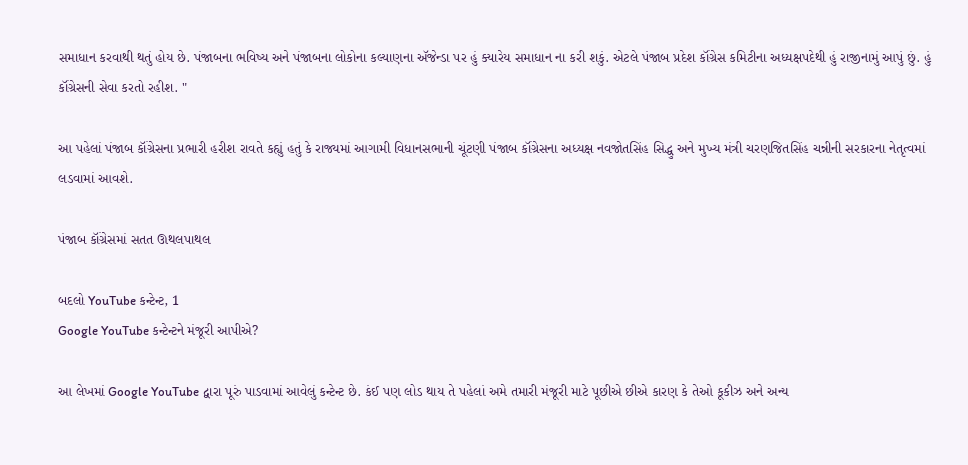સમાધાન કરવાથી થતું હોય છે. પંજાબના ભવિષ્ય અને પંજાબના લોકોના કલ્યાણના ઍજેન્ડા પર હું ક્યારેય સમાધાન ના કરી શકું. એટલે પંજાબ પ્રદેશ કૉંગ્રેસ કમિટીના અધ્યક્ષપદેથી હું રાજીનામું આપું છું. હું કૉંગ્રેસની સેવા કરતો રહીશ. "

આ પહેલાં પંજાબ કૉંગ્રેસના પ્રભારી હરીશ રાવતે કહ્યું હતું કે રાજ્યમાં આગામી વિધાનસભાની ચૂંટણી પંજાબ કૉંગ્રેસના અધ્યક્ષ નવજોતસિંહ સિદ્ધુ અને મુખ્ય મંત્રી ચરણજિતસિંહ ચન્નીની સરકારના નેતૃત્વમાં લડવામાં આવશે.

પંજાબ કૉંગ્રેસમાં સતત ઊથલપાથલ

બદલો YouTube કન્ટેન્ટ, 1
Google YouTube કન્ટેન્ટને મંજૂરી આપીએ?

આ લેખમાં Google YouTube દ્વારા પૂરું પાડવામાં આવેલું કન્ટેન્ટ છે. કંઈ પણ લોડ થાય તે પહેલાં અમે તમારી મંજૂરી માટે પૂછીએ છીએ કારણ કે તેઓ કૂકીઝ અને અન્ય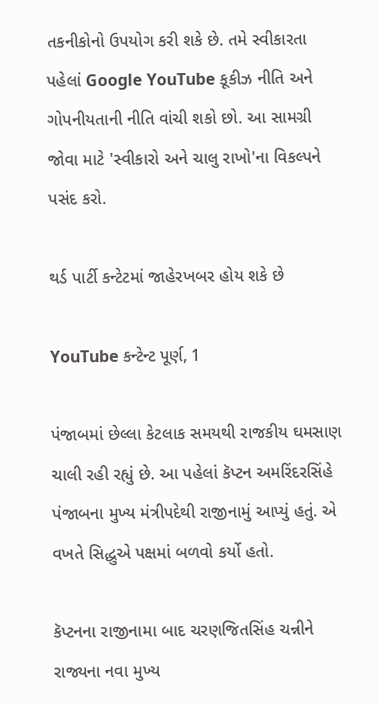તકનીકોનો ઉપયોગ કરી શકે છે. તમે સ્વીકારતા પહેલાં Google YouTube કૂકીઝ નીતિ અને ગોપનીયતાની નીતિ વાંચી શકો છો. આ સામગ્રી જોવા માટે 'સ્વીકારો અને ચાલુ રાખો'ના વિકલ્પને પસંદ કરો.

થર્ડ પાર્ટી કન્ટેટમાં જાહેરખબર હોય શકે છે

YouTube કન્ટેન્ટ પૂર્ણ, 1

પંજાબમાં છેલ્લા કેટલાક સમયથી રાજકીય ઘમસાણ ચાલી રહી રહ્યું છે. આ પહેલાં કૅપ્ટન અમરિંદરસિંહે પંજાબના મુખ્ય મંત્રીપદેથી રાજીનામું આપ્યું હતું. એ વખતે સિદ્ધુએ પક્ષમાં બળવો કર્યો હતો.

કૅપ્ટનના રાજીનામા બાદ ચરણજિતસિંહ ચન્નીને રાજ્યના નવા મુખ્ય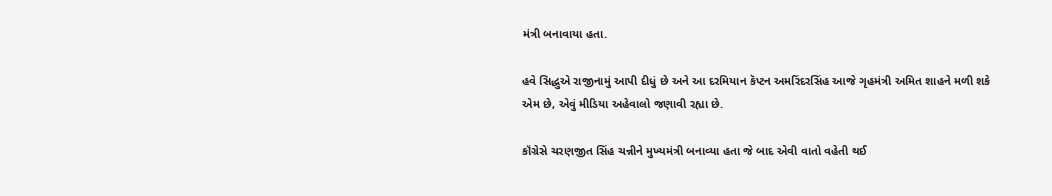મંત્રી બનાવાયા હતા.

હવે સિદ્ધુએ રાજીનામું આપી દીધું છે અને આ દરમિયાન કૅપ્ટન અમરિંદરસિંહ આજે ગૃહમંત્રી અમિત શાહને મળી શકે એમ છે, એવું મીડિયા અહેવાલો જણાવી રહ્યા છે.

કૉંગ્રેસે ચરણજીત સિંહ ચન્નીને મુખ્યમંત્રી બનાવ્યા હતા જે બાદ એવી વાતો વહેતી થઈ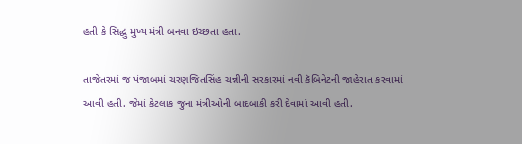હતી કે સિદ્ધુ મુખ્ય મંત્રી બનવા ઇચ્છતા હતા.

તાજેતરમાં જ પંજાબમાં ચરણજિતસિંહ ચન્નીની સરકારમાં નવી કૅબિનેટની જાહેરાત કરવામાં આવી હતી. જેમાં કેટલાક જુના મંત્રીઓની બાદબાકી કરી દેવામાં આવી હતી.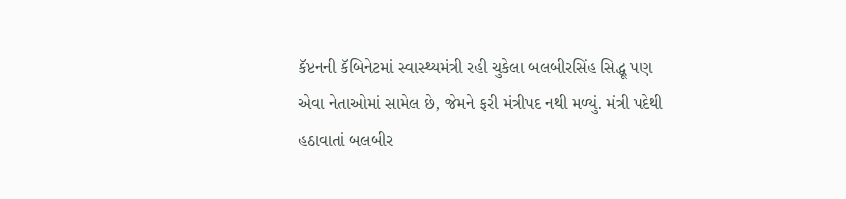કૅપ્ટનની કૅબિનેટમાં સ્વાસ્થ્યમંત્રી રહી ચુકેલા બલબીરસિંહ સિદ્ધૂ પણ એવા નેતાઓમાં સામેલ છે, જેમને ફરી મંત્રીપદ નથી મળ્યું. મંત્રી પદેથી હઠાવાતાં બલબીર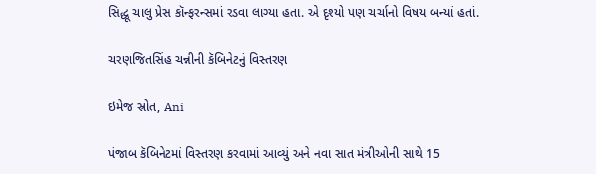સિદ્ધૂ ચાલુ પ્રેસ કૉન્ફરન્સમાં રડવા લાગ્યા હતા. એ દૃશ્યો પણ ચર્ચાનો વિષય બન્યાં હતાં.

ચરણજિતસિંહ ચન્નીની કૅબિનેટનું વિસ્તરણ

ઇમેજ સ્રોત, Ani

પંજાબ કૅબિનેટમાં વિસ્તરણ કરવામાં આવ્યું અને નવા સાત મંત્રીઓની સાથે 15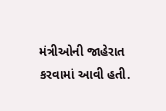મંત્રીઓની જાહેરાત કરવામાં આવી હતી.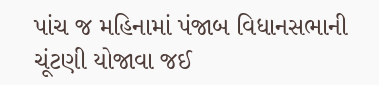પાંચ જ મહિનામાં પંજાબ વિધાનસભાની ચૂંટણી યોજાવા જઈ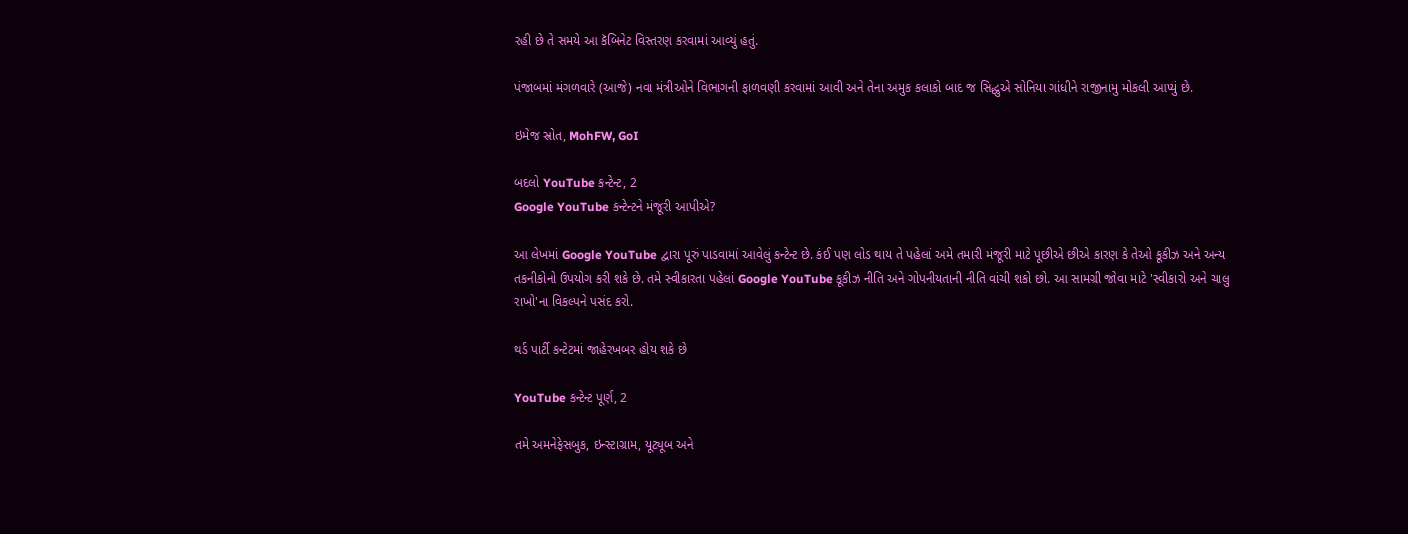રહી છે તે સમયે આ કૅબિનેટ વિસ્તરણ કરવામાં આવ્યું હતું.

પંજાબમાં મંગળવારે (આજે) નવા મંત્રીઓને વિભાગની ફાળવણી કરવામાં આવી અને તેના અમુક કલાકો બાદ જ સિદ્ધુએ સોનિયા ગાંધીને રાજીનામુ મોકલી આપ્યું છે.

ઇમેજ સ્રોત, MohFW, GoI

બદલો YouTube કન્ટેન્ટ, 2
Google YouTube કન્ટેન્ટને મંજૂરી આપીએ?

આ લેખમાં Google YouTube દ્વારા પૂરું પાડવામાં આવેલું કન્ટેન્ટ છે. કંઈ પણ લોડ થાય તે પહેલાં અમે તમારી મંજૂરી માટે પૂછીએ છીએ કારણ કે તેઓ કૂકીઝ અને અન્ય તકનીકોનો ઉપયોગ કરી શકે છે. તમે સ્વીકારતા પહેલાં Google YouTube કૂકીઝ નીતિ અને ગોપનીયતાની નીતિ વાંચી શકો છો. આ સામગ્રી જોવા માટે 'સ્વીકારો અને ચાલુ રાખો'ના વિકલ્પને પસંદ કરો.

થર્ડ પાર્ટી કન્ટેટમાં જાહેરખબર હોય શકે છે

YouTube કન્ટેન્ટ પૂર્ણ, 2

તમે અમનેફેસબુક, ઇન્સ્ટાગ્રામ, યૂટ્યૂબ અને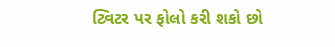ટ્વિટર પર ફોલો કરી શકો છો